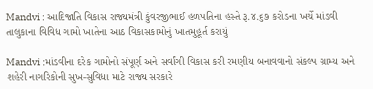Mandvi : આદિજાતિ વિકાસ રાજ્યમંત્રી કુંવરજીભાઈ હળપતિના હસ્તે રૂ.૪.૬૭ કરોડના ખર્ચે માંડવી તાલુકાના વિવિધ ગામો ખાતેના આઠ વિકાસકામોનું ખાતમુહૂર્ત કરાયું

Mandvi :માંડવીના દરેક ગામોનો સંપૂર્ણ અને સર્વાંગી વિકાસ કરી રમણીય બનાવવાનો સંકલ્પ ગ્રામ્ય અને શહેરી નાગરિકોની સુખ-સુવિધા માટે રાજ્ય સરકારે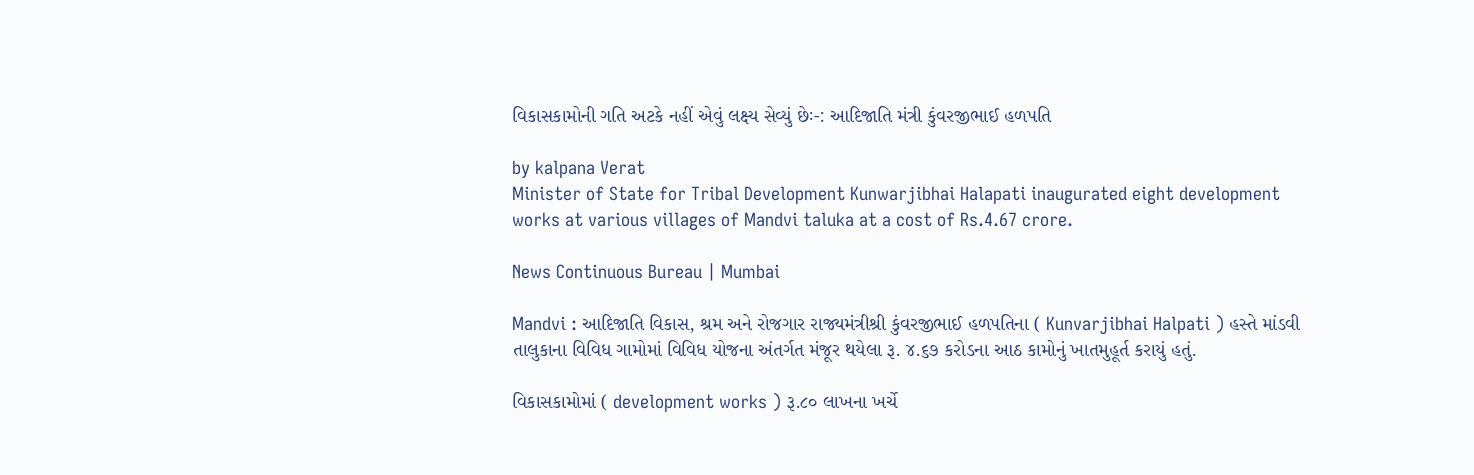વિકાસકામોની ગતિ અટકે નહીં એવું લક્ષ્ય સેવ્યું છેઃ-: આદિજાતિ મંત્રી કુંવરજીભાઈ હળપતિ

by kalpana Verat
Minister of State for Tribal Development Kunwarjibhai Halapati inaugurated eight development works at various villages of Mandvi taluka at a cost of Rs.4.67 crore.

News Continuous Bureau | Mumbai

Mandvi : આદિજાતિ વિકાસ, શ્રમ અને રોજગાર રાજ્યમંત્રીશ્રી કુંવરજીભાઈ હળપતિના ( Kunvarjibhai Halpati ) હસ્તે માંડવી તાલુકાના વિવિધ ગામોમાં વિવિધ યોજના અંતર્ગત મંજૂર થયેલા રૂ. ૪.૬૭ કરોડના આઠ કામોનું ખાતમુહૂર્ત કરાયું હતું.

વિકાસકામોમાં ( development works ) રૂ.૮૦ લાખના ખર્ચે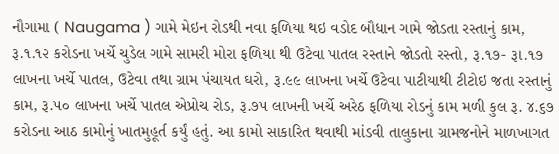નૌગામા ( Naugama ) ગામે મેઇન રોડથી નવા ફળિયા થઇ વડોદ બૌધાન ગામે જોડતા રસ્તાનું કામ, રૂ.૧.૧૨ કરોડના ખર્ચે ચુડેલ ગામે સામરી મોરા ફળિયા થી ઉટેવા પાતલ રસ્તાને જોડતો રસ્તો, રૂ.૧૭- રૂા.૧૭ લાખના ખર્ચે પાતલ, ઉટેવા તથા ગ્રામ પંચાયત ઘરો, રૂ.૯૯ લાખના ખર્ચે ઉટેવા પાટીયાથી ટીટોઇ જતા રસ્તાનું કામ, રૂ.૫૦ લાખના ખર્ચે પાતલ એપ્રોચ રોડ, રૂ.૭૫ લાખની ખર્ચે અરેઠ ફળિયા રોડનું કામ મળી કુલ રૂ. ૪.૬૭ કરોડના આઠ કામોનું ખાતમુહૂર્ત કર્યું હતું. આ કામો સાકારિત થવાથી માંડવી તાલુકાના ગ્રામજનોને માળખાગત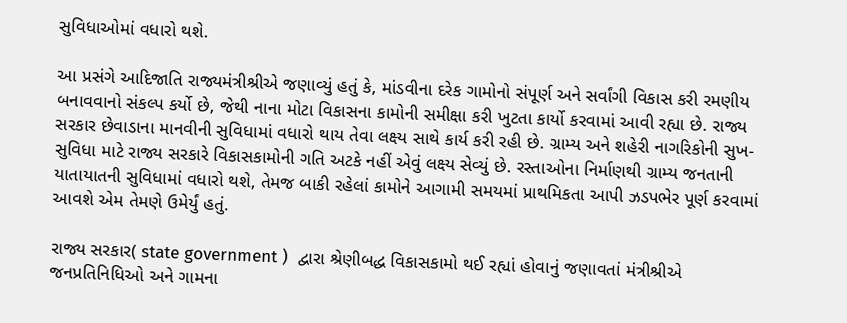સુવિધાઓમાં વધારો થશે.

આ પ્રસંગે આદિજાતિ રાજ્યમંત્રીશ્રીએ જણાવ્યું હતું કે, માંડવીના દરેક ગામોનો સંપૂર્ણ અને સર્વાંગી વિકાસ કરી રમણીય બનાવવાનો સંકલ્પ કર્યો છે, જેથી નાના મોટા વિકાસના કામોની સમીક્ષા કરી ખુટતા કાર્યો કરવામાં આવી રહ્યા છે. રાજ્ય સરકાર છેવાડાના માનવીની સુવિધામાં વધારો થાય તેવા લક્ષ્ય સાથે કાર્ય કરી રહી છે. ગ્રામ્ય અને શહેરી નાગરિકોની સુખ-સુવિધા માટે રાજ્ય સરકારે વિકાસકામોની ગતિ અટકે નહીં એવું લક્ષ્ય સેવ્યું છે. રસ્તાઓના નિર્માણથી ગ્રામ્ય જનતાની યાતાયાતની સુવિધામાં વધારો થશે, તેમજ બાકી રહેલાં કામોને આગામી સમયમાં પ્રાથમિકતા આપી ઝડપભેર પૂર્ણ કરવામાં આવશે એમ તેમણે ઉમેર્યું હતું.

રાજ્ય સરકાર( state government )  દ્વારા શ્રેણીબદ્ધ વિકાસકામો થઈ રહ્યાં હોવાનું જણાવતાં મંત્રીશ્રીએ જનપ્રતિનિધિઓ અને ગામના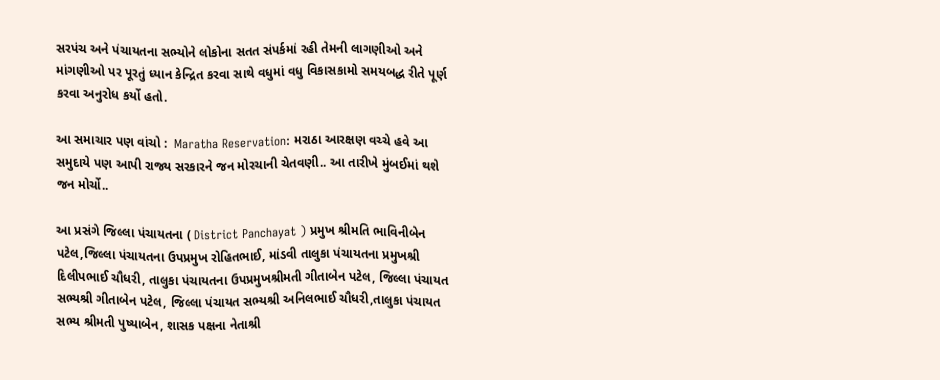સરપંચ અને પંચાયતના સભ્યોને લોકોના સતત સંપર્કમાં રહી તેમની લાગણીઓ અને માંગણીઓ પર પૂરતું ધ્યાન કેન્દ્રિત કરવા સાથે વધુમાં વધુ વિકાસકામો સમયબદ્ધ રીતે પૂર્ણ કરવા અનુરોધ કર્યો હતો.

આ સમાચાર પણ વાંચો :  Maratha Reservation: મરાઠા આરક્ષણ વચ્ચે હવે આ સમુદાયે પણ આપી રાજ્ય સરકારને જન મોરચાની ચેતવણી.. આ તારીખે મુંબઈમાં થશે જન મોર્ચો..

આ પ્રસંગે જિલ્લા પંચાયતના ( District Panchayat ) પ્રમુખ શ્રીમતિ ભાવિનીબેન પટેલ,જિલ્લા પંચાયતના ઉપપ્રમુખ રોહિતભાઈ, માંડવી તાલુકા પંચાયતના પ્રમુખશ્રી દિલીપભાઈ ચૌધરી, તાલુકા પંચાયતના ઉપપ્રમુખશ્રીમતી ગીતાબેન પટેલ, જિલ્લા પંચાયત સભ્યશ્રી ગીતાબેન પટેલ, જિલ્લા પંચાયત સભ્યશ્રી અનિલભાઈ ચૌધરી,તાલુકા પંચાયત સભ્ય શ્રીમતી પુષ્યાબેન, શાસક પક્ષના નેતાશ્રી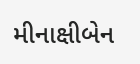મીનાક્ષીબેન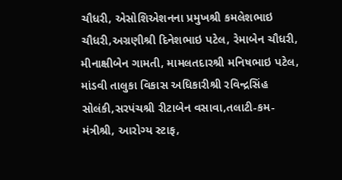ચૌધરી, એસોશિએશનના પ્રમુખશ્રી કમલેશભાઇ ચૌધરી,અગ્રણીશ્રી દિનેશભાઇ પટેલ, રેમાબેન ચૌધરી, મીનાક્ષીબેન ગામતી, મામલતદારશ્રી મનિષભાઇ પટેલ, માંડવી તાલુકા વિકાસ અધિકારીશ્રી રવિન્દ્રસિંહ સોલંકી,સરપંચશ્રી રીટાબેન વસાવા,તલાટી-કમ-મંત્રીશ્રી, આરોગ્ય સ્ટાફ,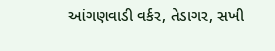આંગણવાડી વર્કર, તેડાગર, સખી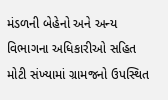મંડળની બેહેનો અને અન્ય વિભાગના અધિકારીઓ સહિત મોટી સંખ્યામાં ગ્રામજનો ઉપસ્થિત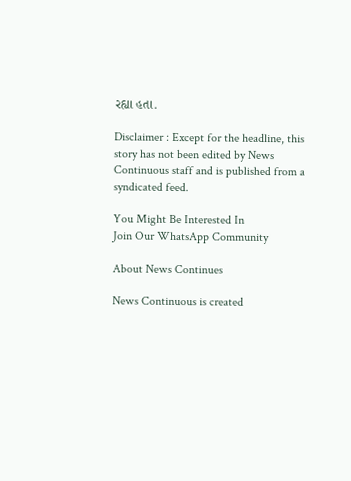રહ્યા હતા.

Disclaimer : Except for the headline, this story has not been edited by News Continuous staff and is published from a syndicated feed.

You Might Be Interested In
Join Our WhatsApp Community

About News Continues

News Continuous is created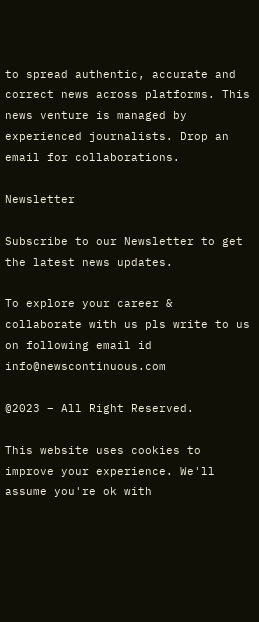to spread authentic, accurate and correct news across platforms. This news venture is managed by experienced journalists. Drop an email for collaborations.

Newsletter

Subscribe to our Newsletter to get the latest news updates.

To explore your career & collaborate with us pls write to us on following email id info@newscontinuous.com

@2023 – All Right Reserved.

This website uses cookies to improve your experience. We'll assume you're ok with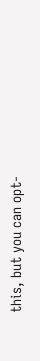this, but you can opt-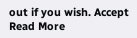out if you wish. Accept Read More